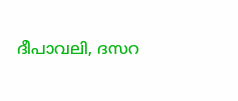ദീപാവലി, ദസറ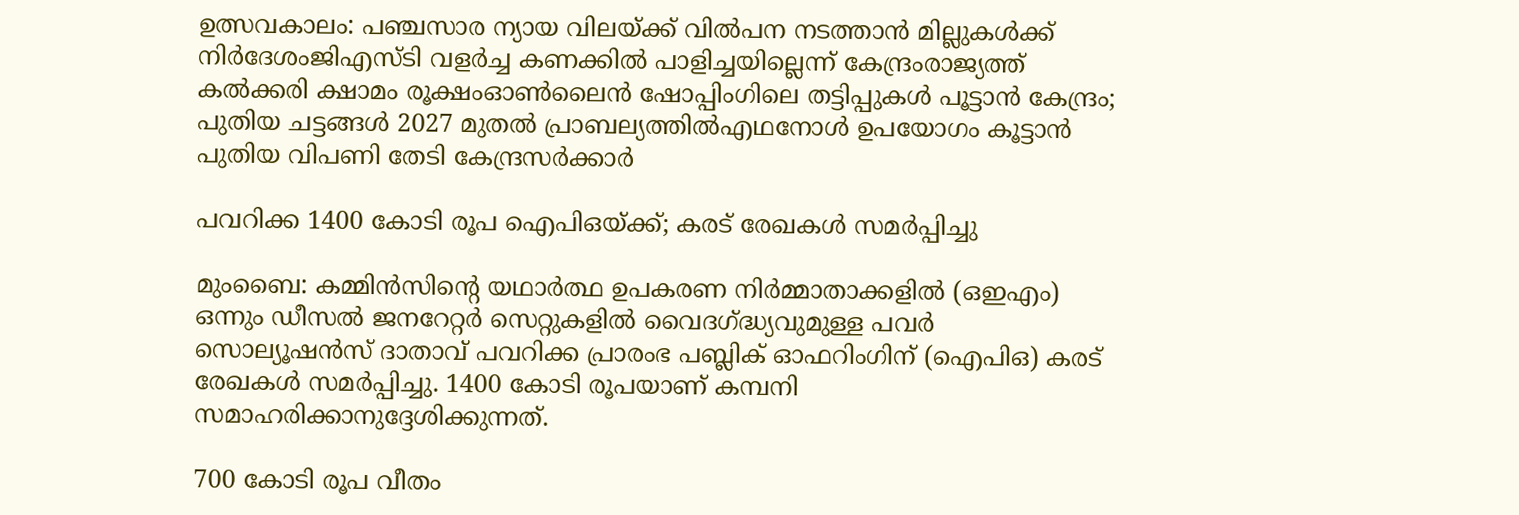ഉത്സവകാലം: പഞ്ചസാര ന്യായ വിലയ്ക്ക് വിൽപന നടത്താൻ മില്ലുകൾക്ക് നിർദേശംജിഎസ്ടി വളര്‍ച്ച കണക്കില്‍ പാളിച്ചയില്ലെന്ന് കേന്ദ്രംരാജ്യത്ത് കൽക്കരി ക്ഷാമം രൂക്ഷംഓൺലൈൻ ഷോപ്പിംഗിലെ തട്ടിപ്പുകൾ പൂട്ടാൻ കേന്ദ്രം; പുതിയ ചട്ടങ്ങൾ 2027 മുതൽ പ്രാബല്യത്തിൽഎഥനോള്‍ ഉപയോഗം കൂട്ടാൻ പുതിയ വിപണി തേടി കേന്ദ്രസർക്കാർ

പവറിക്ക 1400 കോടി രൂപ ഐപിഒയ്ക്ക്; കരട് രേഖകള്‍ സമര്‍പ്പിച്ചു

മുംബൈ: കമ്മിന്‍സിന്റെ യഥാര്‍ത്ഥ ഉപകരണ നിര്‍മ്മാതാക്കളില്‍ (ഒഇഎം) ഒന്നും ഡീസല്‍ ജനറേറ്റര്‍ സെറ്റുകളില്‍ വൈദഗ്ദ്ധ്യവുമുള്ള പവര്‍ സൊല്യൂഷന്‍സ് ദാതാവ് പവറിക്ക പ്രാരംഭ പബ്ലിക് ഓഫറിംഗിന് (ഐപിഒ) കരട് രേഖകള്‍ സമര്‍പ്പിച്ചു. 1400 കോടി രൂപയാണ് കമ്പനി സമാഹരിക്കാനുദ്ദേശിക്കുന്നത്.

700 കോടി രൂപ വീതം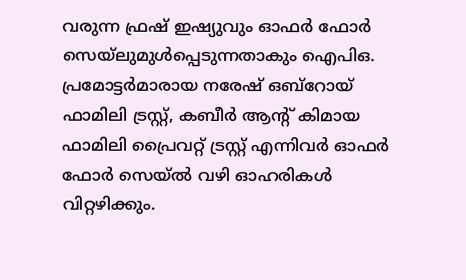വരുന്ന ഫ്രഷ് ഇഷ്യുവും ഓഫര്‍ ഫോര്‍ സെയ്‌ലുമുള്‍പ്പെടുന്നതാകും ഐപിഒ. പ്രമോട്ടര്‍മാരായ നരേഷ് ഒബ്‌റോയ് ഫാമിലി ട്രസ്റ്റ്, കബീര്‍ ആന്റ് കിമായ ഫാമിലി പ്രൈവറ്റ് ട്രസ്റ്റ് എന്നിവര്‍ ഓഫര്‍ ഫോര്‍ സെയ്ല്‍ വഴി ഓഹരികള്‍ വിറ്റഴിക്കും.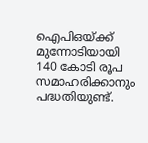ഐപിഒയ്ക്ക് മുന്നോടിയായി 140 കോടി രൂപ സമാഹരിക്കാനും പദ്ധതിയുണ്ട്.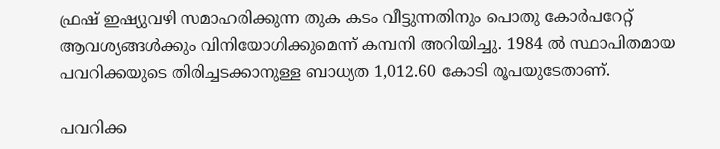ഫ്രഷ് ഇഷ്യുവഴി സമാഹരിക്കുന്ന തുക കടം വീട്ടുന്നതിനും പൊതു കോര്‍പറേറ്റ് ആവശ്യങ്ങള്‍ക്കും വിനിയോഗിക്കുമെന്ന് കമ്പനി അറിയിച്ചു. 1984 ല്‍ സ്ഥാപിതമായ പവറിക്കയുടെ തിരിച്ചടക്കാനുള്ള ബാധ്യത 1,012.60 കോടി രൂപയുടേതാണ്.

പവറിക്ക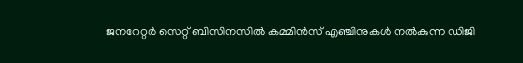ജനറേറ്റര്‍ സെറ്റ് ബിസിനസില്‍ കമ്മിന്‍സ് എഞ്ചിനുകള്‍ നല്‍കുന്ന ഡിജി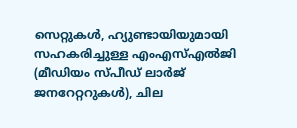സെറ്റുകള്‍, ഹ്യുണ്ടായിയുമായി സഹകരിച്ചുള്ള എംഎസ്എല്‍ജി (മീഡിയം സ്പീഡ് ലാര്‍ജ് ജനറേറ്ററുകള്‍), ചില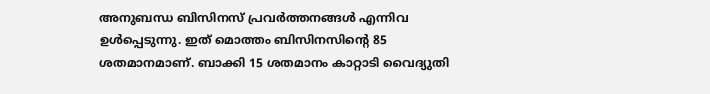അനുബന്ധ ബിസിനസ് പ്രവര്‍ത്തനങ്ങള്‍ എന്നിവ ഉള്‍പ്പെടുന്നു. ഇത് മൊത്തം ബിസിനസിന്റെ 85 ശതമാനമാണ്. ബാക്കി 15 ശതമാനം കാറ്റാടി വൈദ്യുതി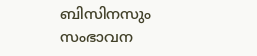ബിസിനസും സംഭാവന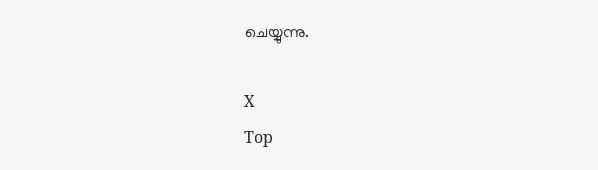ചെയ്യുന്നു.

X
Top